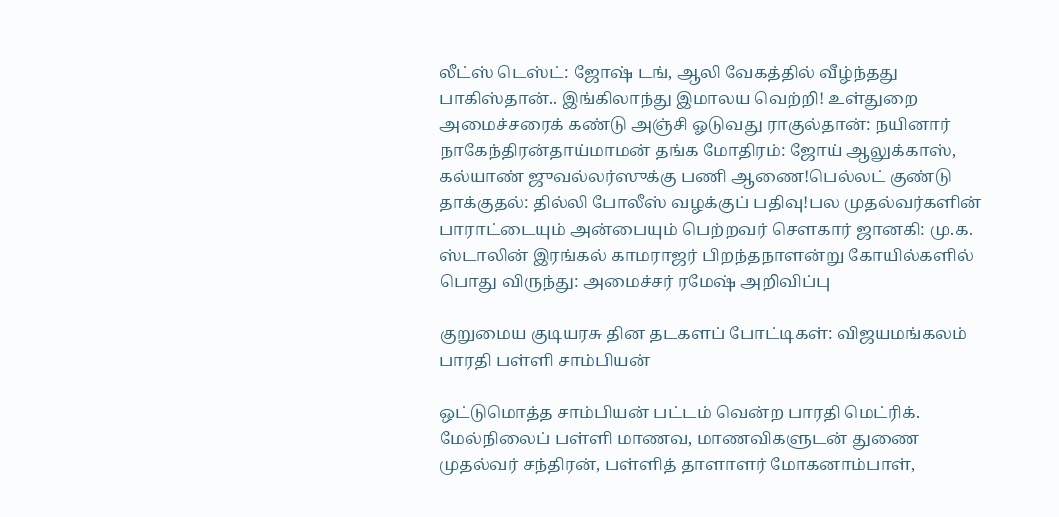லீட்ஸ் டெஸ்ட்: ஜோஷ் டங், ஆலி வேகத்தில் வீழ்ந்தது பாகிஸ்தான்.. இங்கிலாந்து இமாலய வெற்றி! உள்துறை அமைச்சரைக் கண்டு அஞ்சி ஓடுவது ராகுல்தான்: நயினார் நாகேந்திரன்தாய்மாமன் தங்க மோதிரம்: ஜோய் ஆலுக்காஸ், கல்யாண் ஜுவல்லர்ஸுக்கு பணி ஆணை!பெல்லட் குண்டு தாக்குதல்: தில்லி போலீஸ் வழக்குப் பதிவு!பல முதல்வர்களின் பாராட்டையும் அன்பையும் பெற்றவர் சௌகார் ஜானகி: மு.க. ஸ்டாலின் இரங்கல் காமராஜர் பிறந்தநாளன்று கோயில்களில் பொது விருந்து: அமைச்சர் ரமேஷ் அறிவிப்பு

குறுமைய குடியரசு தின தடகளப் போட்டிகள்: விஜயமங்கலம் பாரதி பள்ளி சாம்பியன்

ஒட்டுமொத்த சாம்பியன் பட்டம் வென்ற பாரதி மெட்ரிக். மேல்நிலைப் பள்ளி மாணவ, மாணவிகளுடன் துணை முதல்வர் சந்திரன், பள்ளித் தாளாளர் மோகனாம்பாள்,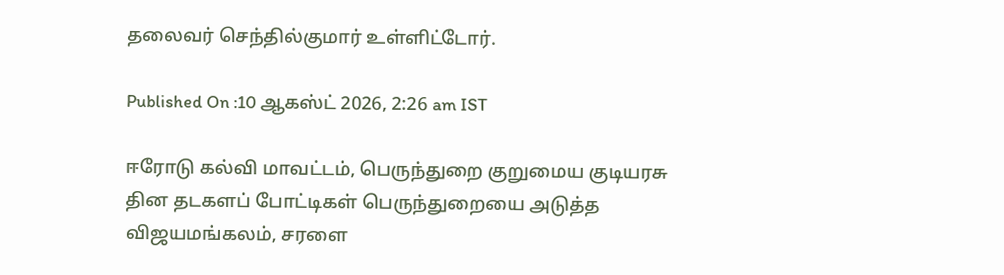தலைவர் செந்தில்குமார் உள்ளிட்டோர்.

Published On :10 ஆகஸ்ட் 2026, 2:26 am IST

ஈரோடு கல்வி மாவட்டம், பெருந்துறை குறுமைய குடியரசு தின தடகளப் போட்டிகள் பெருந்துறையை அடுத்த விஜயமங்கலம், சரளை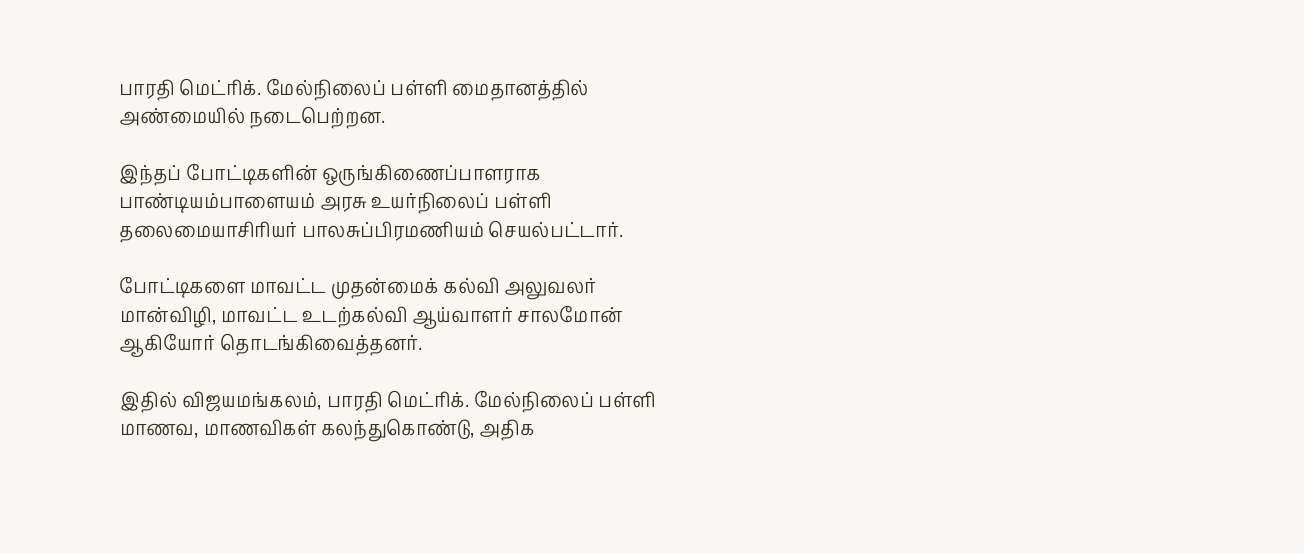பாரதி மெட்ரிக். மேல்நிலைப் பள்ளி மைதானத்தில் அண்மையில் நடைபெற்றன.

இந்தப் போட்டிகளின் ஒருங்கிணைப்பாளராக பாண்டியம்பாளையம் அரசு உயர்நிலைப் பள்ளி தலைமையாசிரியர் பாலசுப்பிரமணியம் செயல்பட்டார்.

போட்டிகளை மாவட்ட முதன்மைக் கல்வி அலுவலர் மான்விழி, மாவட்ட உடற்கல்வி ஆய்வாளர் சாலமோன் ஆகியோர் தொடங்கிவைத்தனர்.

இதில் விஜயமங்கலம், பாரதி மெட்ரிக். மேல்நிலைப் பள்ளி மாணவ, மாணவிகள் கலந்துகொண்டு, அதிக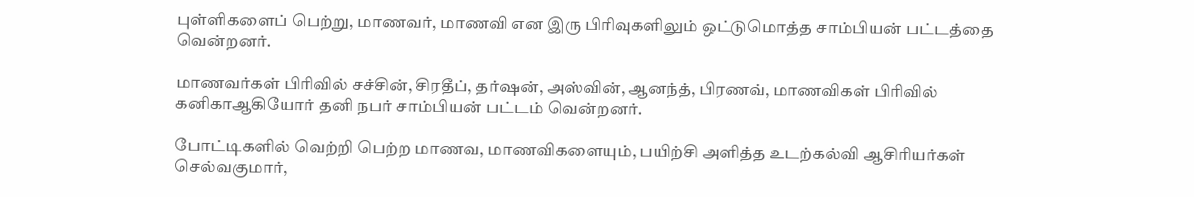புள்ளிகளைப் பெற்று, மாணவர், மாணவி என இரு பிரிவுகளிலும் ஒட்டுமொத்த சாம்பியன் பட்டத்தை வென்றனர்.

மாணவர்கள் பிரிவில் சச்சின், சிரதீப், தர்ஷன், அஸ்வின், ஆனந்த், பிரணவ், மாணவிகள் பிரிவில் கனிகாஆகியோர் தனி நபர் சாம்பியன் பட்டம் வென்றனர்.

போட்டிகளில் வெற்றி பெற்ற மாணவ, மாணவிகளையும், பயிற்சி அளித்த உடற்கல்வி ஆசிரியர்கள் செல்வகுமார்,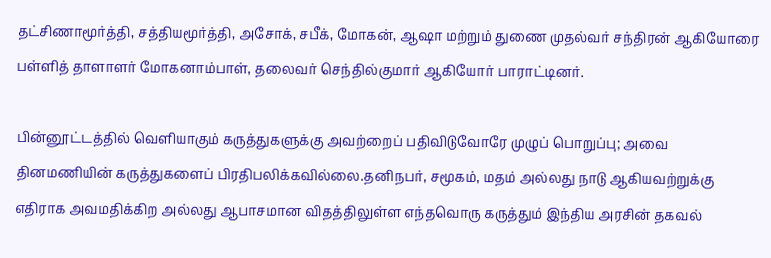தட்சிணாமூர்த்தி, சத்தியமூர்த்தி, அசோக், சபீக், மோகன், ஆஷா மற்றும் துணை முதல்வர் சந்திரன் ஆகியோரை பள்ளித் தாளாளர் மோகனாம்பாள், தலைவர் செந்தில்குமார் ஆகியோர் பாராட்டினர்.

பின்னூட்டத்தில் வெளியாகும் கருத்துகளுக்கு அவற்றைப் பதிவிடுவோரே முழுப் பொறுப்பு; அவை தினமணியின் கருத்துகளைப் பிரதிபலிக்கவில்லை.தனிநபர், சமூகம், மதம் அல்லது நாடு ஆகியவற்றுக்கு எதிராக அவமதிக்கிற அல்லது ஆபாசமான விதத்திலுள்ள எந்தவொரு கருத்தும் இந்திய அரசின் தகவல்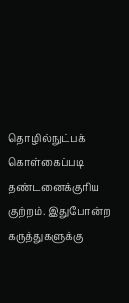தொழில்நுட்பக் கொள்கைப்படி தண்டனைக்குரிய குற்றம். இதுபோன்ற கருத்துகளுக்கு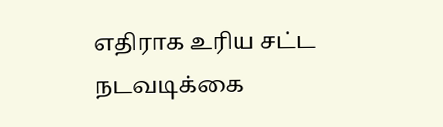எதிராக உரிய சட்ட நடவடிக்கை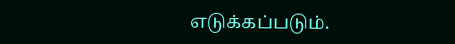எடுக்கப்படும்.